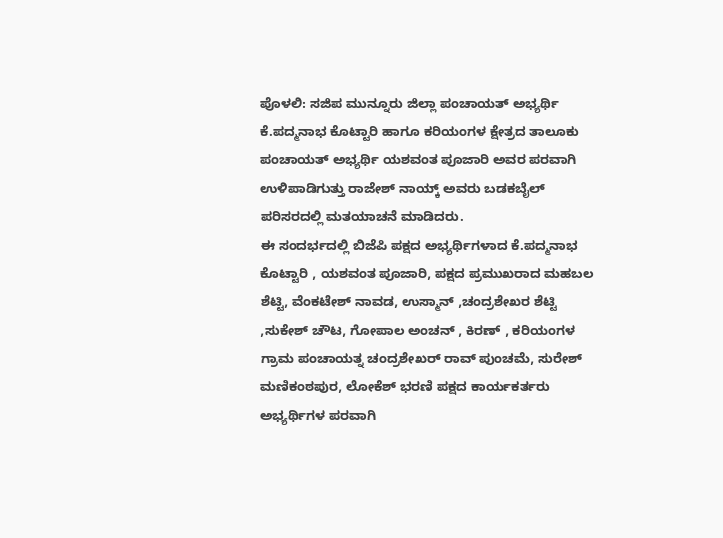ಪೊಳಲಿ: ಸಜಿಪ ಮುನ್ನೂರು ಜಿಲ್ಲಾ ಪಂಚಾಯತ್ ಅಭ್ಯರ್ಥಿ ಕೆ.ಪದ್ಮನಾಭ ಕೊಟ್ಟಾರಿ ಹಾಗೂ ಕರಿಯಂಗಳ ಕ್ಷೇತ್ರದ ತಾಲೂಕು ಪಂಚಾಯತ್ ಅಭ್ಯರ್ಥಿ ಯಶವಂತ ಪೂಜಾರಿ ಅವರ ಪರವಾಗಿ ಉಳಿಪಾಡಿಗುತ್ತು ರಾಜೇಶ್ ನಾಯ್ಕ್ ಅವರು ಬಡಕಬೈಲ್ ಪರಿಸರದಲ್ಲಿ ಮತಯಾಚನೆ ಮಾಡಿದರು.
ಈ ಸಂದರ್ಭದಲ್ಲಿ ಬಿಜೆಪಿ ಪಕ್ಷದ ಅಭ್ಯರ್ಥಿಗಳಾದ ಕೆ.ಪದ್ಮನಾಭ ಕೊಟ್ಟಾರಿ , ಯಶವಂತ ಪೂಜಾರಿ, ಪಕ್ಷದ ಪ್ರಮುಖರಾದ ಮಹಬಲ ಶೆಟ್ಟಿ, ವೆಂಕಟೇಶ್ ನಾವಡ, ಉಸ್ಮಾನ್ ,ಚಂದ್ರಶೇಖರ ಶೆಟ್ಟಿ ,ಸುಕೇಶ್ ಚೌಟ, ಗೋಪಾಲ ಅಂಚನ್ , ಕಿರಣ್ , ಕರಿಯಂಗಳ ಗ್ರಾಮ ಪಂಚಾಯತ್ನ ಚಂದ್ರಶೇಖರ್ ರಾವ್ ಪುಂಚಮೆ, ಸುರೇಶ್ ಮಣಿಕಂಠಪುರ, ಲೋಕೆಶ್ ಭರಣಿ ಪಕ್ಷದ ಕಾರ್ಯಕರ್ತರು ಅಭ್ಯರ್ಥಿಗಳ ಪರವಾಗಿ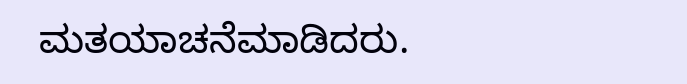ಮತಯಾಚನೆಮಾಡಿದರು.